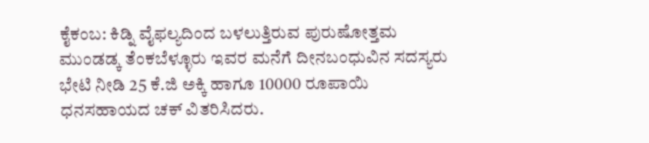ಕೈಕಂಬ: ಕಿಡ್ನಿ ವೈಫಲ್ಯದಿಂದ ಬಳಲುತ್ತಿರುವ ಪುರುಷೋತ್ತಮ ಮುಂಡಡ್ಕ ತೆಂಕಬೆಳ್ಳೂರು ಇವರ ಮನೆಗೆ ದೀನಬಂಧುವಿನ ಸದಸ್ಯರು ಭೇಟಿ ನೀಡಿ 25 ಕೆ.ಜಿ ಅಕ್ಕಿ ಹಾಗೂ 10000 ರೂಪಾಯಿ ಧನಸಹಾಯದ ಚಕ್ ವಿತರಿಸಿದರು.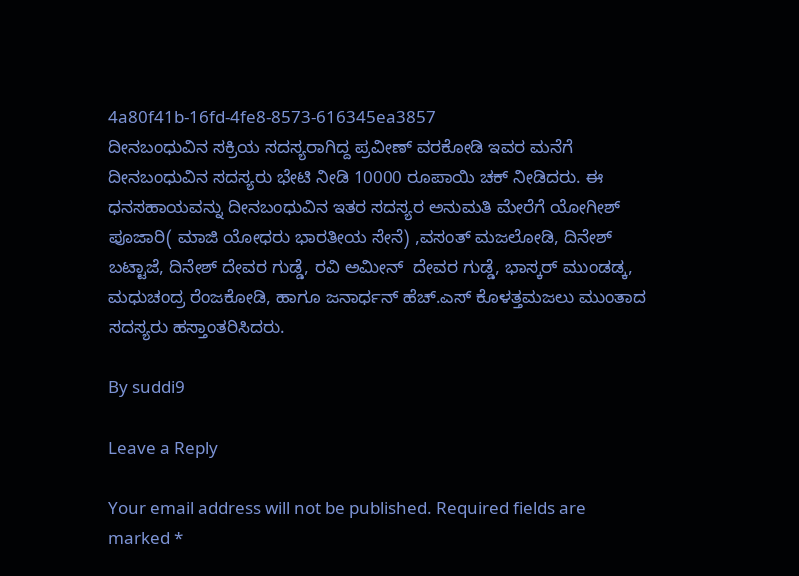4a80f41b-16fd-4fe8-8573-616345ea3857
ದೀನಬಂಧುವಿನ ಸಕ್ರಿಯ ಸದಸ್ಯರಾಗಿದ್ದ ಪ್ರವೀಣ್ ವರಕೋಡಿ ಇವರ ಮನೆಗೆ ದೀನಬಂಧುವಿನ ಸದಸ್ಯರು ಭೇಟಿ ನೀಡಿ 10000 ರೂಪಾಯಿ ಚಕ್ ನೀಡಿದರು. ಈ ಧನಸಹಾಯವನ್ನು ದೀನಬಂಧುವಿನ ಇತರ ಸದಸ್ಯರ ಅನುಮತಿ ಮೇರೆಗೆ ಯೋಗೀಶ್ ಪೂಜಾರಿ( ಮಾಜಿ ಯೋಧರು ಭಾರತೀಯ ಸೇನೆ) ,ವಸಂತ್ ಮಜಲೋಡಿ, ದಿನೇಶ್ ಬಟ್ಟಾಜೆ, ದಿನೇಶ್ ದೇವರ ಗುಡ್ಡೆ, ರವಿ ಅಮೀನ್  ದೇವರ ಗುಡ್ಡೆ, ಭಾಸ್ಕರ್ ಮುಂಡಡ್ಕ, ಮಧುಚಂದ್ರ ರೆಂಜಕೋಡಿ, ಹಾಗೂ ಜನಾರ್ಧನ್ ಹೆಚ್.ಎಸ್ ಕೊಳತ್ತಮಜಲು ಮುಂತಾದ ಸದಸ್ಯರು ಹಸ್ತಾಂತರಿಸಿದರು.

By suddi9

Leave a Reply

Your email address will not be published. Required fields are marked *